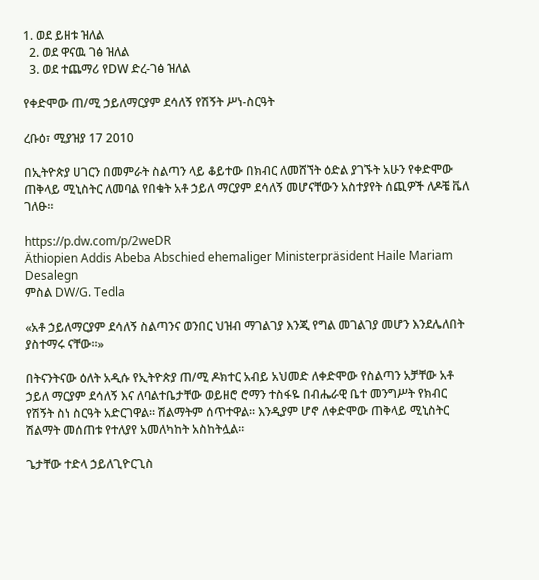1. ወደ ይዘቱ ዝለል
  2. ወደ ዋናዉ ገፅ ዝለል
  3. ወደ ተጨማሪ የDW ድረ-ገፅ ዝለል

የቀድሞው ጠ/ሚ ኃይለማርያም ደሳለኝ የሽኝት ሥነ-ስርዓት

ረቡዕ፣ ሚያዝያ 17 2010

በኢትዮጵያ ሀገርን በመምራት ስልጣን ላይ ቆይተው በክብር ለመሸኘት ዕድል ያገኙት አሁን የቀድሞው ጠቅላይ ሚኒስትር ለመባል የበቁት አቶ ኃይለ ማርያም ደሳለኝ መሆናቸውን አስተያየት ሰጪዎች ለዶቼ ቬለ ገለፁ።

https://p.dw.com/p/2weDR
Äthiopien Addis Abeba Abschied ehemaliger Ministerpräsident Haile Mariam Desalegn
ምስል DW/G. Tedla

«አቶ ኃይለማርያም ደሳለኝ ስልጣንና ወንበር ህዝብ ማገልገያ እንጂ የግል መገልገያ መሆን እንደሌለበት ያስተማሩ ናቸው።»

በትናንትናው ዕለት አዲሱ የኢትዮጵያ ጠ/ሚ ዶክተር አብይ አህመድ ለቀድሞው የስልጣን አቻቸው አቶ ኃይለ ማርያም ደሳለኝ እና ለባልተቤታቸው ወይዘሮ ሮማን ተስፋዬ በብሔራዊ ቤተ መንግሥት የክብር የሽኝት ስነ ስርዓት አድርገዋል። ሽልማትም ሰጥተዋል። እንዲያም ሆኖ ለቀድሞው ጠቅላይ ሚኒስትር ሽልማት መሰጠቱ የተለያየ አመለካከት አስከትሏል።

ጌታቸው ተድላ ኃይለጊዮርጊስ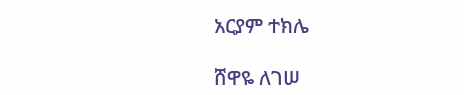አርያም ተክሌ

ሸዋዬ ለገሠ